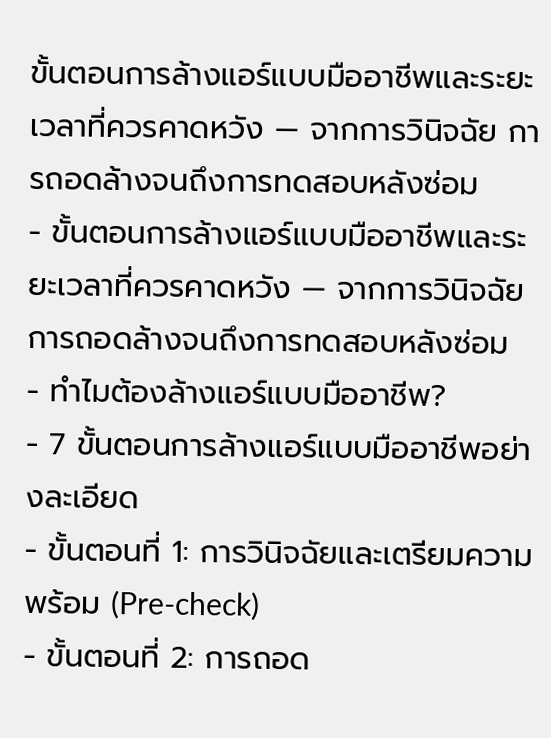ขั้นตอนการล้างแอร์แบบมืออาชีพและระยะเวลาที่ควรคาดหวัง — จากการวินิจฉัย การถอดล้างจนถึงการทดสอบหลังซ่อม
- ขั้นตอนการล้างแอร์แบบมืออาชีพและระยะเวลาที่ควรคาดหวัง — จากการวินิจฉัย การถอดล้างจนถึงการทดสอบหลังซ่อม
- ทำไมต้องล้างแอร์แบบมืออาชีพ?
- 7 ขั้นตอนการล้างแอร์แบบมืออาชีพอย่างละเอียด
- ขั้นตอนที่ 1: การวินิจฉัยและเตรียมความพร้อม (Pre-check)
- ขั้นตอนที่ 2: การถอด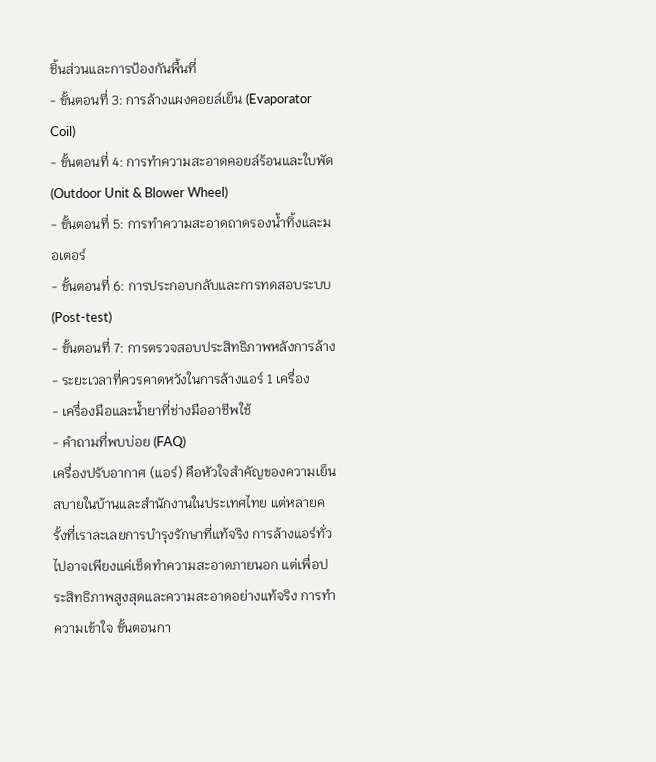ชิ้นส่วนและการป้องกันพื้นที่
- ขั้นตอนที่ 3: การล้างแผงคอยล์เย็น (Evaporator Coil)
- ขั้นตอนที่ 4: การทำความสะอาดคอยล์ร้อนและใบพัด (Outdoor Unit & Blower Wheel)
- ขั้นตอนที่ 5: การทำความสะอาดถาดรองน้ำทิ้งและมอเตอร์
- ขั้นตอนที่ 6: การประกอบกลับและการทดสอบระบบ (Post-test)
- ขั้นตอนที่ 7: การตรวจสอบประสิทธิภาพหลังการล้าง
- ระยะเวลาที่ควรคาดหวังในการล้างแอร์ 1 เครื่อง
- เครื่องมือและน้ำยาที่ช่างมืออาชีพใช้
- คำถามที่พบบ่อย (FAQ)
เครื่องปรับอากาศ (แอร์) คือหัวใจสำคัญของความเย็นสบายในบ้านและสำนักงานในประเทศไทย แต่หลายครั้งที่เราละเลยการบำรุงรักษาที่แท้จริง การล้างแอร์ทั่วไปอาจเพียงแค่เช็ดทำความสะอาดภายนอก แต่เพื่อประสิทธิภาพสูงสุดและความสะอาดอย่างแท้จริง การทำความเข้าใจ ขั้นตอนกา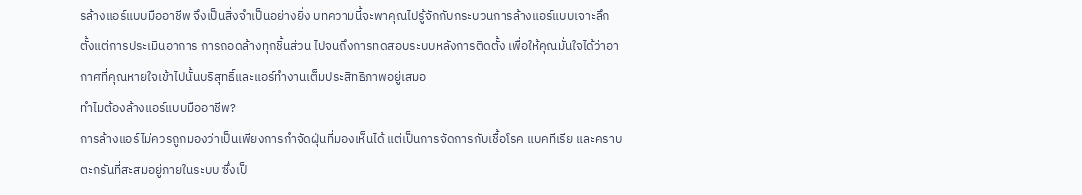รล้างแอร์แบบมืออาชีพ จึงเป็นสิ่งจำเป็นอย่างยิ่ง บทความนี้จะพาคุณไปรู้จักกับกระบวนการล้างแอร์แบบเจาะลึก ตั้งแต่การประเมินอาการ การถอดล้างทุกชิ้นส่วน ไปจนถึงการทดสอบระบบหลังการติดตั้ง เพื่อให้คุณมั่นใจได้ว่าอากาศที่คุณหายใจเข้าไปนั้นบริสุทธิ์และแอร์ทำงานเต็มประสิทธิภาพอยู่เสมอ
ทำไมต้องล้างแอร์แบบมืออาชีพ?
การล้างแอร์ไม่ควรถูกมองว่าเป็นเพียงการกำจัดฝุ่นที่มองเห็นได้ แต่เป็นการจัดการกับเชื้อโรค แบคทีเรีย และคราบตะกรันที่สะสมอยู่ภายในระบบ ซึ่งเป็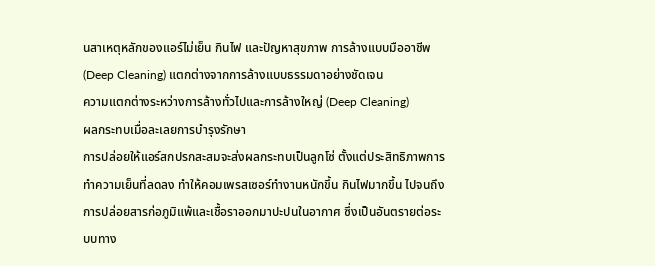นสาเหตุหลักของแอร์ไม่เย็น กินไฟ และปัญหาสุขภาพ การล้างแบบมืออาชีพ (Deep Cleaning) แตกต่างจากการล้างแบบธรรมดาอย่างชัดเจน
ความแตกต่างระหว่างการล้างทั่วไปและการล้างใหญ่ (Deep Cleaning)
ผลกระทบเมื่อละเลยการบำรุงรักษา
การปล่อยให้แอร์สกปรกสะสมจะส่งผลกระทบเป็นลูกโซ่ ตั้งแต่ประสิทธิภาพการทำความเย็นที่ลดลง ทำให้คอมเพรสเซอร์ทำงานหนักขึ้น กินไฟมากขึ้น ไปจนถึงการปล่อยสารก่อภูมิแพ้และเชื้อราออกมาปะปนในอากาศ ซึ่งเป็นอันตรายต่อระบบทาง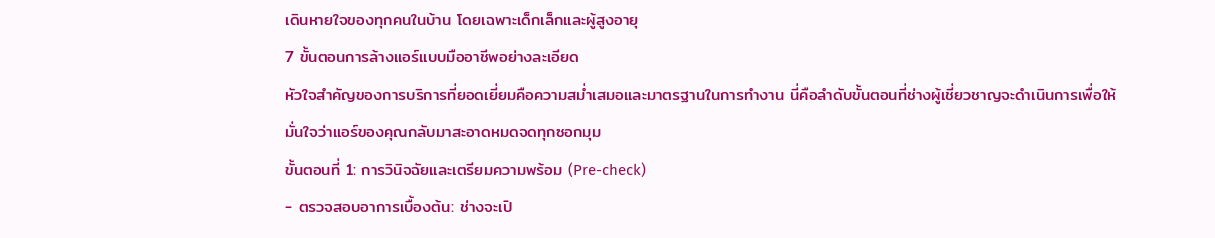เดินหายใจของทุกคนในบ้าน โดยเฉพาะเด็กเล็กและผู้สูงอายุ
7 ขั้นตอนการล้างแอร์แบบมืออาชีพอย่างละเอียด
หัวใจสำคัญของการบริการที่ยอดเยี่ยมคือความสม่ำเสมอและมาตรฐานในการทำงาน นี่คือลำดับขั้นตอนที่ช่างผู้เชี่ยวชาญจะดำเนินการเพื่อให้มั่นใจว่าแอร์ของคุณกลับมาสะอาดหมดจดทุกซอกมุม
ขั้นตอนที่ 1: การวินิจฉัยและเตรียมความพร้อม (Pre-check)
- ตรวจสอบอาการเบื้องต้น: ช่างจะเปิ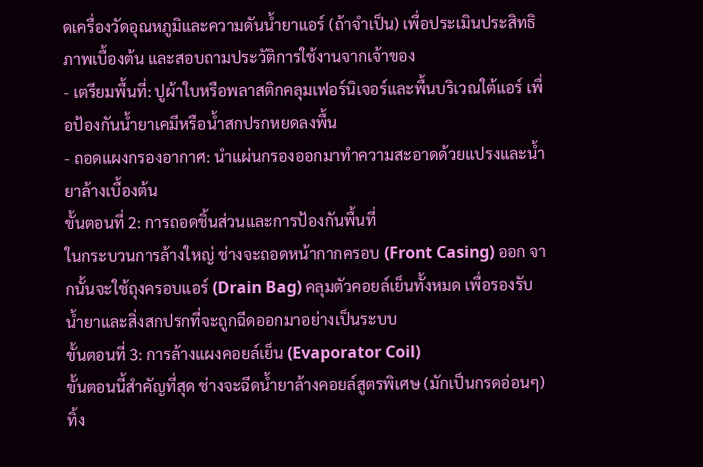ดเครื่องวัดอุณหภูมิและความดันน้ำยาแอร์ (ถ้าจำเป็น) เพื่อประเมินประสิทธิภาพเบื้องต้น และสอบถามประวัติการใช้งานจากเจ้าของ
- เตรียมพื้นที่: ปูผ้าใบหรือพลาสติกคลุมเฟอร์นิเจอร์และพื้นบริเวณใต้แอร์ เพื่อป้องกันน้ำยาเคมีหรือน้ำสกปรกหยดลงพื้น
- ถอดแผงกรองอากาศ: นำแผ่นกรองออกมาทำความสะอาดด้วยแปรงและน้ำยาล้างเบื้องต้น
ขั้นตอนที่ 2: การถอดชิ้นส่วนและการป้องกันพื้นที่
ในกระบวนการล้างใหญ่ ช่างจะถอดหน้ากากครอบ (Front Casing) ออก จากนั้นจะใช้ถุงครอบแอร์ (Drain Bag) คลุมตัวคอยล์เย็นทั้งหมด เพื่อรองรับน้ำยาและสิ่งสกปรกที่จะถูกฉีดออกมาอย่างเป็นระบบ
ขั้นตอนที่ 3: การล้างแผงคอยล์เย็น (Evaporator Coil)
ขั้นตอนนี้สำคัญที่สุด ช่างจะฉีดน้ำยาล้างคอยล์สูตรพิเศษ (มักเป็นกรดอ่อนๆ) ทิ้ง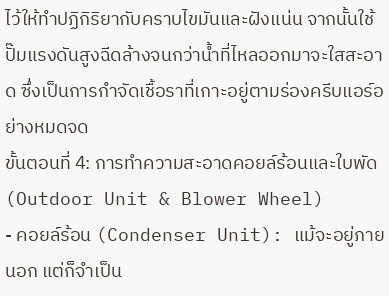ไว้ให้ทำปฏิกิริยากับคราบไขมันและฝังแน่น จากนั้นใช้ปั๊มแรงดันสูงฉีดล้างจนกว่าน้ำที่ไหลออกมาจะใสสะอาด ซึ่งเป็นการกำจัดเชื้อราที่เกาะอยู่ตามร่องครีบแอร์อย่างหมดจด
ขั้นตอนที่ 4: การทำความสะอาดคอยล์ร้อนและใบพัด (Outdoor Unit & Blower Wheel)
- คอยล์ร้อน (Condenser Unit): แม้จะอยู่ภายนอก แต่ก็จำเป็น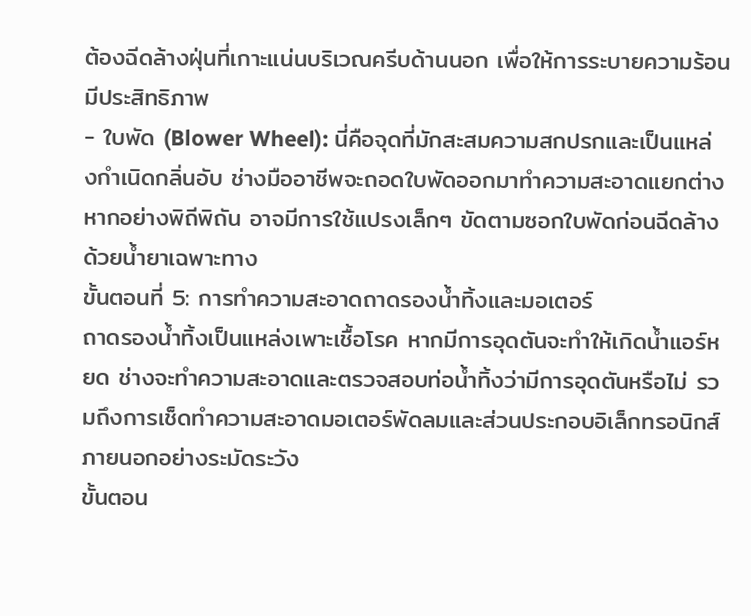ต้องฉีดล้างฝุ่นที่เกาะแน่นบริเวณครีบด้านนอก เพื่อให้การระบายความร้อนมีประสิทธิภาพ
- ใบพัด (Blower Wheel): นี่คือจุดที่มักสะสมความสกปรกและเป็นแหล่งกำเนิดกลิ่นอับ ช่างมืออาชีพจะถอดใบพัดออกมาทำความสะอาดแยกต่างหากอย่างพิถีพิถัน อาจมีการใช้แปรงเล็กๆ ขัดตามซอกใบพัดก่อนฉีดล้างด้วยน้ำยาเฉพาะทาง
ขั้นตอนที่ 5: การทำความสะอาดถาดรองน้ำทิ้งและมอเตอร์
ถาดรองน้ำทิ้งเป็นแหล่งเพาะเชื้อโรค หากมีการอุดตันจะทำให้เกิดน้ำแอร์หยด ช่างจะทำความสะอาดและตรวจสอบท่อน้ำทิ้งว่ามีการอุดตันหรือไม่ รวมถึงการเช็ดทำความสะอาดมอเตอร์พัดลมและส่วนประกอบอิเล็กทรอนิกส์ภายนอกอย่างระมัดระวัง
ขั้นตอน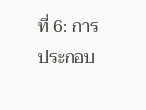ที่ 6: การประกอบ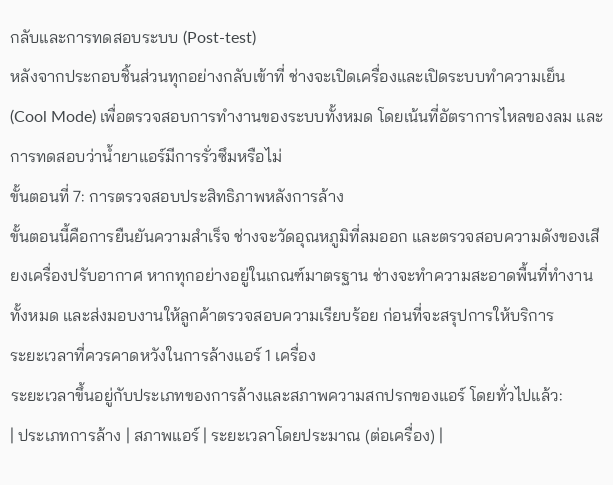กลับและการทดสอบระบบ (Post-test)
หลังจากประกอบชิ้นส่วนทุกอย่างกลับเข้าที่ ช่างจะเปิดเครื่องและเปิดระบบทำความเย็น (Cool Mode) เพื่อตรวจสอบการทำงานของระบบทั้งหมด โดยเน้นที่อัตราการไหลของลม และการทดสอบว่าน้ำยาแอร์มีการรั่วซึมหรือไม่
ขั้นตอนที่ 7: การตรวจสอบประสิทธิภาพหลังการล้าง
ขั้นตอนนี้คือการยืนยันความสำเร็จ ช่างจะวัดอุณหภูมิที่ลมออก และตรวจสอบความดังของเสียงเครื่องปรับอากาศ หากทุกอย่างอยู่ในเกณฑ์มาตรฐาน ช่างจะทำความสะอาดพื้นที่ทำงานทั้งหมด และส่งมอบงานให้ลูกค้าตรวจสอบความเรียบร้อย ก่อนที่จะสรุปการให้บริการ
ระยะเวลาที่ควรคาดหวังในการล้างแอร์ 1 เครื่อง
ระยะเวลาขึ้นอยู่กับประเภทของการล้างและสภาพความสกปรกของแอร์ โดยทั่วไปแล้ว:
| ประเภทการล้าง | สภาพแอร์ | ระยะเวลาโดยประมาณ (ต่อเครื่อง) |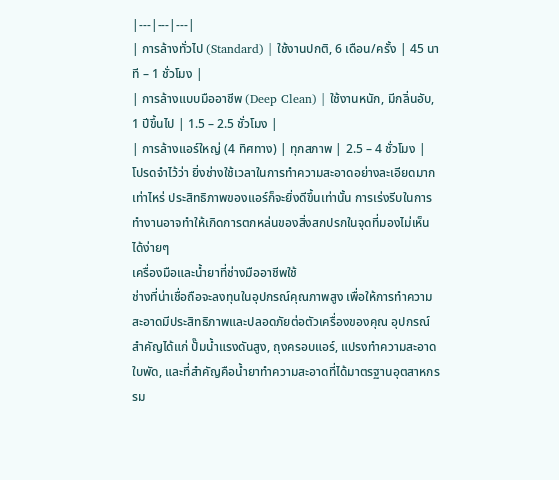|---|---|---|
| การล้างทั่วไป (Standard) | ใช้งานปกติ, 6 เดือน/ครั้ง | 45 นาที – 1 ชั่วโมง |
| การล้างแบบมืออาชีพ (Deep Clean) | ใช้งานหนัก, มีกลิ่นอับ, 1 ปีขึ้นไป | 1.5 – 2.5 ชั่วโมง |
| การล้างแอร์ใหญ่ (4 ทิศทาง) | ทุกสภาพ | 2.5 – 4 ชั่วโมง |
โปรดจำไว้ว่า ยิ่งช่างใช้เวลาในการทำความสะอาดอย่างละเอียดมากเท่าไหร่ ประสิทธิภาพของแอร์ก็จะยิ่งดีขึ้นเท่านั้น การเร่งรีบในการทำงานอาจทำให้เกิดการตกหล่นของสิ่งสกปรกในจุดที่มองไม่เห็นได้ง่ายๆ
เครื่องมือและน้ำยาที่ช่างมืออาชีพใช้
ช่างที่น่าเชื่อถือจะลงทุนในอุปกรณ์คุณภาพสูง เพื่อให้การทำความสะอาดมีประสิทธิภาพและปลอดภัยต่อตัวเครื่องของคุณ อุปกรณ์สำคัญได้แก่ ปั๊มน้ำแรงดันสูง, ถุงครอบแอร์, แปรงทำความสะอาดใบพัด, และที่สำคัญคือน้ำยาทำความสะอาดที่ได้มาตรฐานอุตสาหกรรม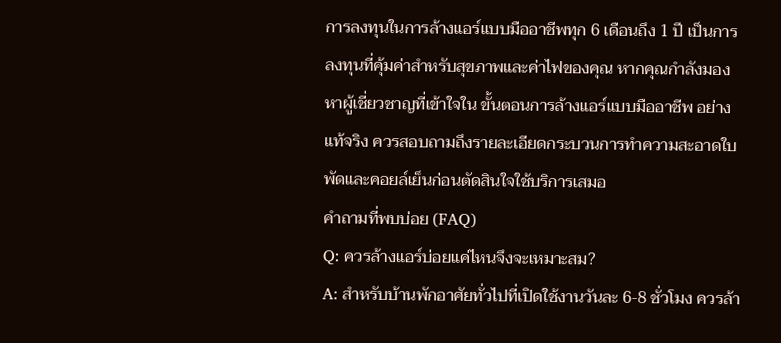การลงทุนในการล้างแอร์แบบมืออาชีพทุก 6 เดือนถึง 1 ปี เป็นการลงทุนที่คุ้มค่าสำหรับสุขภาพและค่าไฟของคุณ หากคุณกำลังมองหาผู้เชี่ยวชาญที่เข้าใจใน ขั้นตอนการล้างแอร์แบบมืออาชีพ อย่างแท้จริง ควรสอบถามถึงรายละเอียดกระบวนการทำความสะอาดใบพัดและคอยล์เย็นก่อนตัดสินใจใช้บริการเสมอ
คำถามที่พบบ่อย (FAQ)
Q: ควรล้างแอร์บ่อยแค่ไหนจึงจะเหมาะสม?
A: สำหรับบ้านพักอาศัยทั่วไปที่เปิดใช้งานวันละ 6-8 ชั่วโมง ควรล้า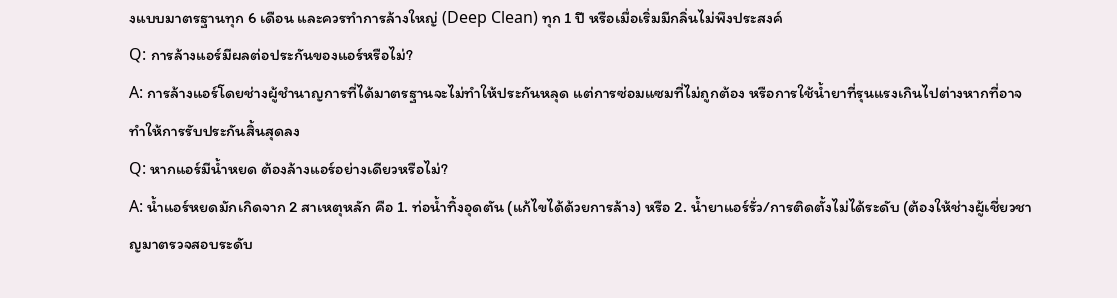งแบบมาตรฐานทุก 6 เดือน และควรทำการล้างใหญ่ (Deep Clean) ทุก 1 ปี หรือเมื่อเริ่มมีกลิ่นไม่พึงประสงค์
Q: การล้างแอร์มีผลต่อประกันของแอร์หรือไม่?
A: การล้างแอร์โดยช่างผู้ชำนาญการที่ได้มาตรฐานจะไม่ทำให้ประกันหลุด แต่การซ่อมแซมที่ไม่ถูกต้อง หรือการใช้น้ำยาที่รุนแรงเกินไปต่างหากที่อาจทำให้การรับประกันสิ้นสุดลง
Q: หากแอร์มีน้ำหยด ต้องล้างแอร์อย่างเดียวหรือไม่?
A: น้ำแอร์หยดมักเกิดจาก 2 สาเหตุหลัก คือ 1. ท่อน้ำทิ้งอุดตัน (แก้ไขได้ด้วยการล้าง) หรือ 2. น้ำยาแอร์รั่ว/การติดตั้งไม่ได้ระดับ (ต้องให้ช่างผู้เชี่ยวชาญมาตรวจสอบระดับ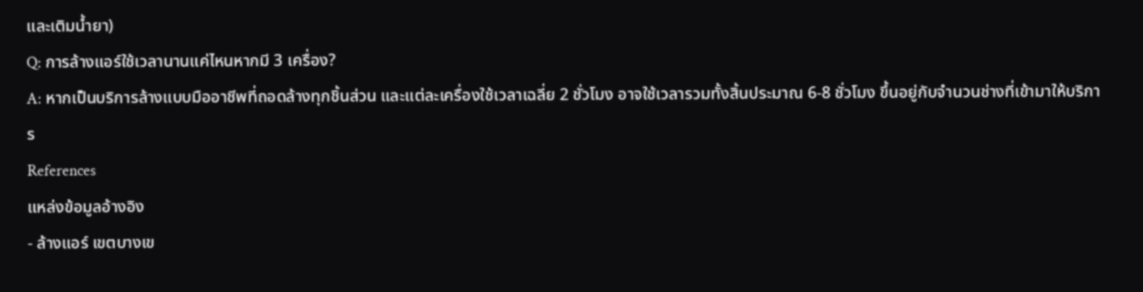และเติมน้ำยา)
Q: การล้างแอร์ใช้เวลานานแค่ไหนหากมี 3 เครื่อง?
A: หากเป็นบริการล้างแบบมืออาชีพที่ถอดล้างทุกชิ้นส่วน และแต่ละเครื่องใช้เวลาเฉลี่ย 2 ชั่วโมง อาจใช้เวลารวมทั้งสิ้นประมาณ 6-8 ชั่วโมง ขึ้นอยู่กับจำนวนช่างที่เข้ามาให้บริการ
References
แหล่งข้อมูลอ้างอิง
- ล้างแอร์ เขตบางเข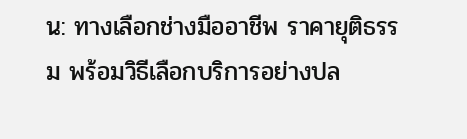น: ทางเลือกช่างมืออาชีพ ราคายุติธรรม พร้อมวิธีเลือกบริการอย่างปล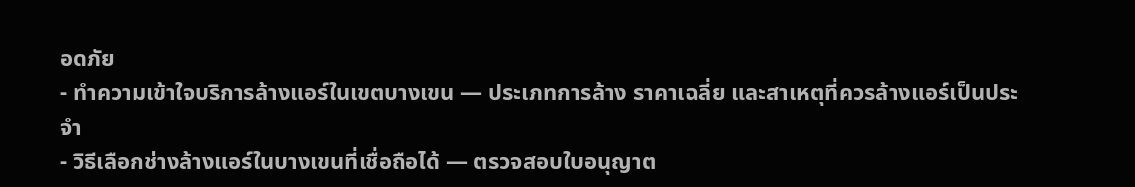อดภัย
- ทำความเข้าใจบริการล้างแอร์ในเขตบางเขน — ประเภทการล้าง ราคาเฉลี่ย และสาเหตุที่ควรล้างแอร์เป็นประจำ
- วิธีเลือกช่างล้างแอร์ในบางเขนที่เชื่อถือได้ — ตรวจสอบใบอนุญาต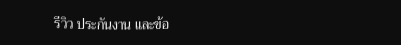รีวิว ประกันงาน และข้อ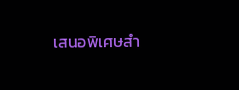เสนอพิเศษสำ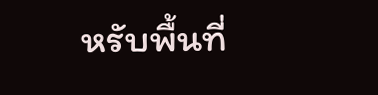หรับพื้นที่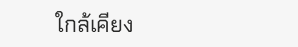ใกล้เคียง